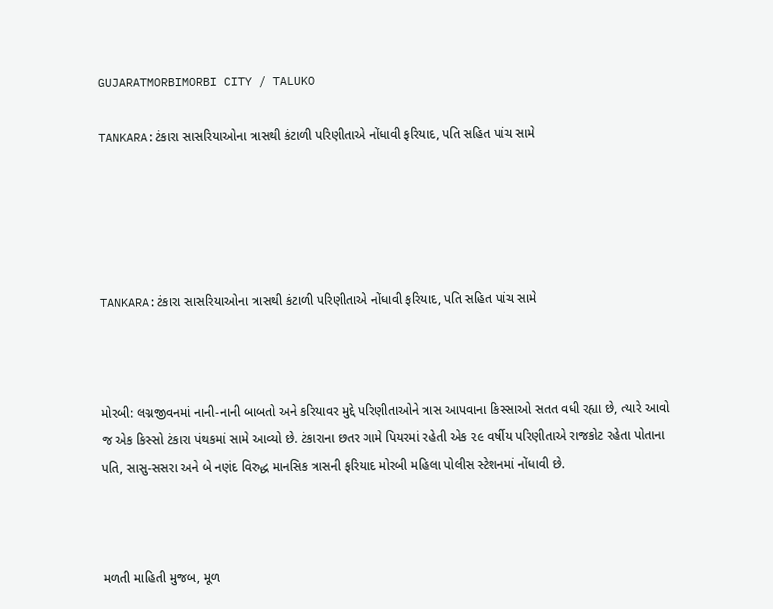GUJARATMORBIMORBI CITY / TALUKO

TANKARA:ટંકારા સાસરિયાઓના ત્રાસથી કંટાળી પરિણીતાએ નોંધાવી ફરિયાદ, પતિ સહિત પાંચ સામે





TANKARA:ટંકારા સાસરિયાઓના ત્રાસથી કંટાળી પરિણીતાએ નોંધાવી ફરિયાદ, પતિ સહિત પાંચ સામે



મોરબી: લગ્નજીવનમાં નાની-નાની બાબતો અને કરિયાવર મુદ્દે પરિણીતાઓને ત્રાસ આપવાના કિસ્સાઓ સતત વધી રહ્યા છે, ત્યારે આવો જ એક કિસ્સો ટંકારા પંથકમાં સામે આવ્યો છે. ટંકારાના છતર ગામે પિયરમાં રહેતી એક ૨૯ વર્ષીય પરિણીતાએ રાજકોટ રહેતા પોતાના પતિ, સાસુ-સસરા અને બે નણંદ વિરુદ્ધ માનસિક ત્રાસની ફરિયાદ મોરબી મહિલા પોલીસ સ્ટેશનમાં નોંધાવી છે.



મળતી માહિતી મુજબ, મૂળ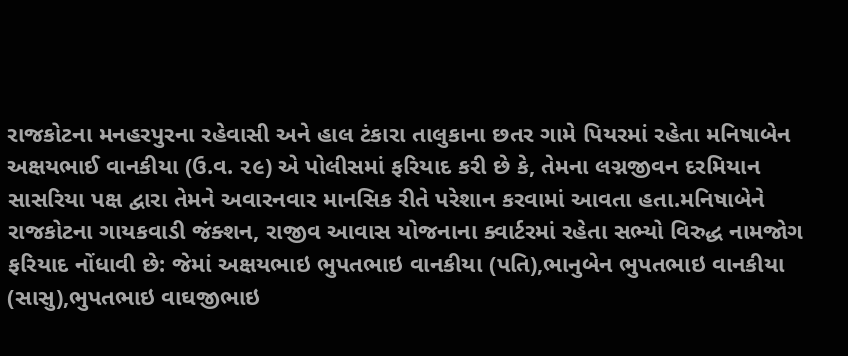રાજકોટના મનહરપુરના રહેવાસી અને હાલ ટંકારા તાલુકાના છતર ગામે પિયરમાં રહેતા મનિષાબેન અક્ષયભાઈ વાનકીયા (ઉ.વ. ૨૯) એ પોલીસમાં ફરિયાદ કરી છે કે, તેમના લગ્નજીવન દરમિયાન સાસરિયા પક્ષ દ્વારા તેમને અવારનવાર માનસિક રીતે પરેશાન કરવામાં આવતા હતા.મનિષાબેને રાજકોટના ગાયકવાડી જંક્શન, રાજીવ આવાસ યોજનાના ક્વાર્ટરમાં રહેતા સભ્યો વિરુદ્ધ નામજોગ ફરિયાદ નોંધાવી છે: જેમાં અક્ષયભાઇ ભુપતભાઇ વાનકીયા (પતિ),ભાનુબેન ભુપતભાઇ વાનકીયા (સાસુ),ભુપતભાઇ વાઘજીભાઇ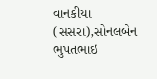વાનકીયા (સસરા),સોનલબેન ભુપતભાઇ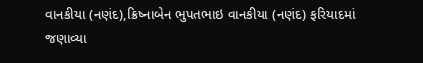વાનકીયા (નણંદ),ક્રિષ્નાબેન ભુપતભાઇ વાનકીયા (નણંદ) ફરિયાદમાં જણાવ્યા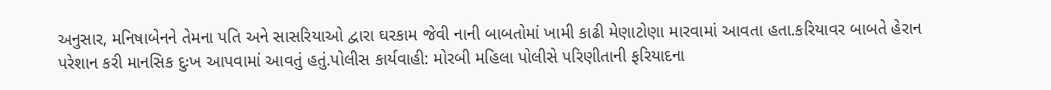અનુસાર, મનિષાબેનને તેમના પતિ અને સાસરિયાઓ દ્વારા ઘરકામ જેવી નાની બાબતોમાં ખામી કાઢી મેણાટોણા મારવામાં આવતા હતા.કરિયાવર બાબતે હેરાન પરેશાન કરી માનસિક દુઃખ આપવામાં આવતું હતું.પોલીસ કાર્યવાહી: મોરબી મહિલા પોલીસે પરિણીતાની ફરિયાદના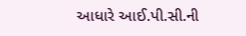આધારે આઈ.પી.સી.ની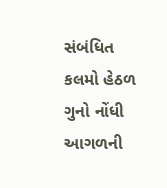સંબંધિત કલમો હેઠળ ગુનો નોંધી આગળની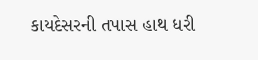કાયદેસરની તપાસ હાથ ધરી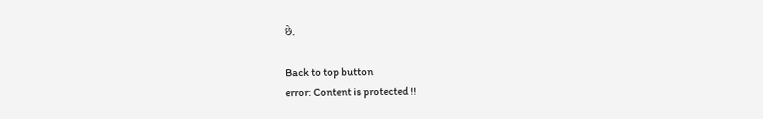છે.

Back to top button
error: Content is protected !!